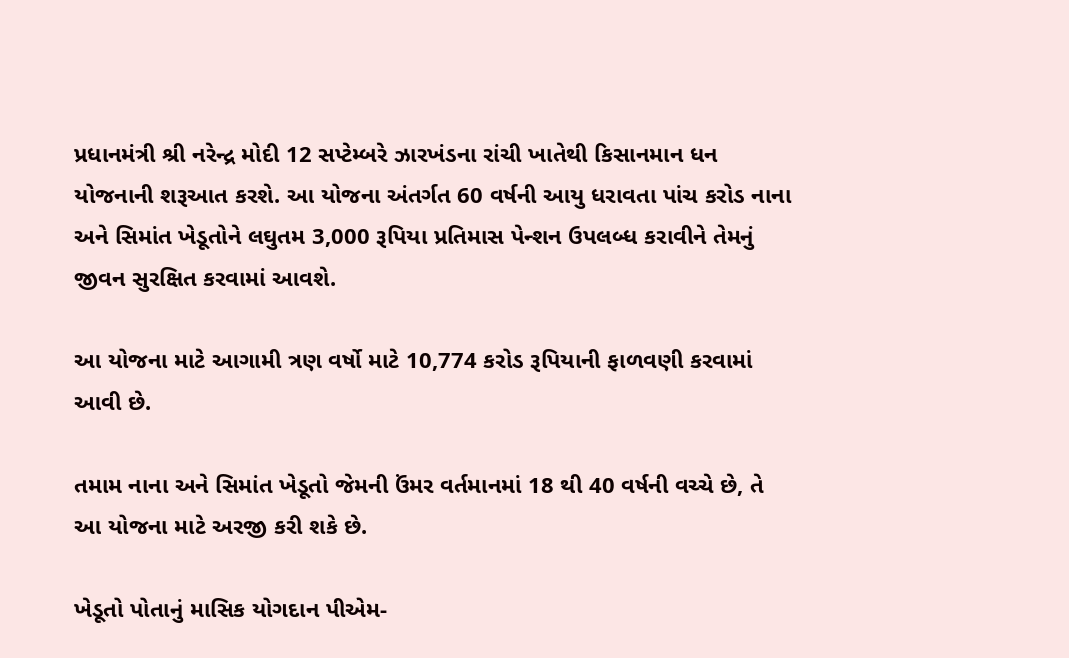પ્રધાનમંત્રી શ્રી નરેન્દ્ર મોદી 12 સપ્ટેમ્બરે ઝારખંડના રાંચી ખાતેથી કિસાનમાન ધન યોજનાની શરૂઆત કરશે. આ યોજના અંતર્ગત 60 વર્ષની આયુ ધરાવતા પાંચ કરોડ નાના અને સિમાંત ખેડૂતોને લઘુતમ 3,000 રૂપિયા પ્રતિમાસ પેન્શન ઉપલબ્ધ કરાવીને તેમનું જીવન સુરક્ષિત કરવામાં આવશે.

આ યોજના માટે આગામી ત્રણ વર્ષો માટે 10,774 કરોડ રૂપિયાની ફાળવણી કરવામાં આવી છે.

તમામ નાના અને સિમાંત ખેડૂતો જેમની ઉંમર વર્તમાનમાં 18 થી 40 વર્ષની વચ્ચે છે, તે આ યોજના માટે અરજી કરી શકે છે.

ખેડૂતો પોતાનું માસિક યોગદાન પીએમ-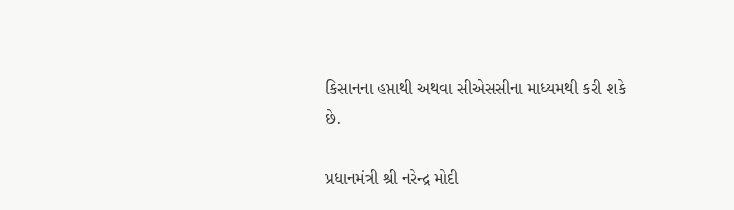કિસાનના હપ્તાથી અથવા સીએસસીના માધ્યમથી કરી શકે છે.

પ્રધાનમંત્રી શ્રી નરેન્દ્ર મોદી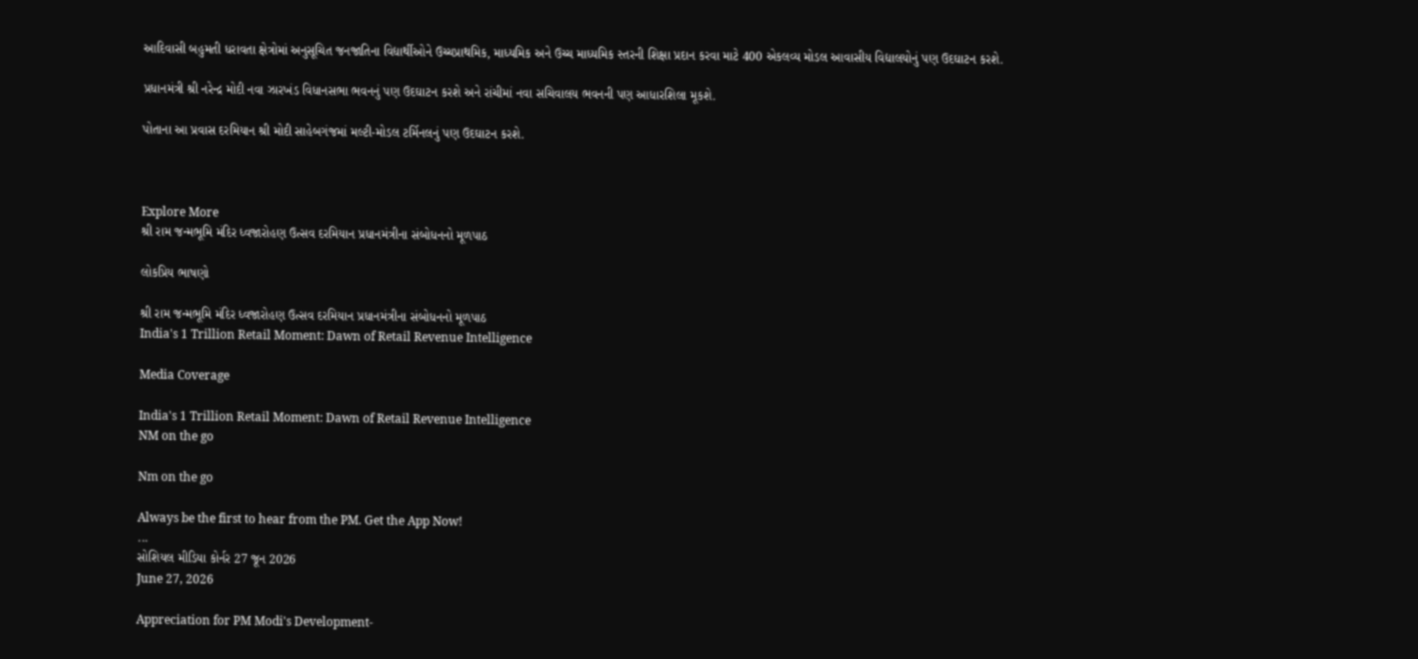આદિવાસી બહુમતી ધરાવતા ક્ષેત્રોમાં અનુસૂચિત જનજાતિના વિદ્યાર્થીઓને ઉચ્ચપ્રાથમિક, માધ્યમિક અને ઉચ્ચ માધ્યમિક સ્તરની શિક્ષા પ્રદાન કરવા માટે 400 એકલવ્ય મોડલ આવાસીય વિદ્યાલયોનું પણ ઉદઘાટન કરશે.

પ્રધાનમંત્રી શ્રી નરેન્દ્ર મોદી નવા ઝારખંડ વિધાનસભા ભવનનું પણ ઉદઘાટન કરશે અને રાંચીમાં નવા સચિવાલય ભવનની પણ આધારશિલા મૂકશે.

પોતાના આ પ્રવાસ દરમિયાન શ્રી મોદી સાહેબગંજમાં મલ્ટી-મોડલ ટર્મિનલનું પણ ઉદઘાટન કરશે.



Explore More
શ્રી રામ જન્મભૂમિ મંદિર ધ્વજારોહણ ઉત્સવ દરમિયાન પ્રધાનમંત્રીના સંબોધનનો મૂળપાઠ

લોકપ્રિય ભાષણો

શ્રી રામ જન્મભૂમિ મંદિર ધ્વજારોહણ ઉત્સવ દરમિયાન પ્રધાનમંત્રીના સંબોધનનો મૂળપાઠ
India's 1 Trillion Retail Moment: Dawn of Retail Revenue Intelligence

Media Coverage

India's 1 Trillion Retail Moment: Dawn of Retail Revenue Intelligence
NM on the go

Nm on the go

Always be the first to hear from the PM. Get the App Now!
...
સોશિયલ મીડિયા કોર્નર 27 જૂન 2026
June 27, 2026

Appreciation for PM Modi's Development-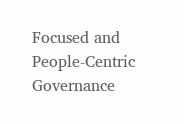Focused and People-Centric Governance